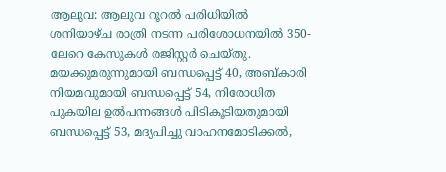ആലുവ: ആലുവ റൂറൽ പരിധിയിൽ ശനിയാഴ്ച രാത്രി നടന്ന പരിശോധനയിൽ 350-ലേറെ കേസുകൾ രജിസ്റ്റർ ചെയ്തു. മയക്കുമരുന്നുമായി ബന്ധപ്പെട്ട് 40, അബ്കാരി നിയമവുമായി ബന്ധപ്പെട്ട് 54, നിരോധിത പുകയില ഉൽപന്നങ്ങൾ പിടികൂടിയതുമായി ബന്ധപ്പെട്ട് 53, മദ്യപിച്ചു വാഹനമോടിക്കൽ,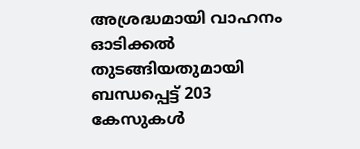അശ്രദ്ധമായി വാഹനം ഓടിക്കൽ തുടങ്ങിയതുമായി ബന്ധപ്പെട്ട് 203 കേസുകൾ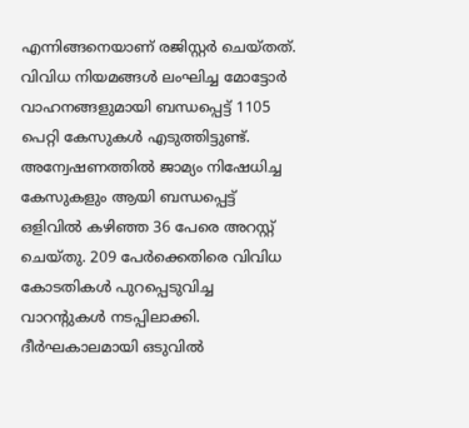എന്നിങ്ങനെയാണ് രജിസ്റ്റർ ചെയ്തത്. വിവിധ നിയമങ്ങൾ ലംഘിച്ച മോട്ടോർ വാഹനങ്ങളുമായി ബന്ധപ്പെട്ട് 1105 പെറ്റി കേസുകൾ എടുത്തിട്ടുണ്ട്. അന്വേഷണത്തിൽ ജാമ്യം നിഷേധിച്ച കേസുകളും ആയി ബന്ധപ്പെട്ട് ഒളിവിൽ കഴിഞ്ഞ 36 പേരെ അറസ്റ്റ് ചെയ്തു. 209 പേർക്കെതിരെ വിവിധ കോടതികൾ പുറപ്പെടുവിച്ച വാറന്റുകൾ നടപ്പിലാക്കി.
ദീർഘകാലമായി ഒടുവിൽ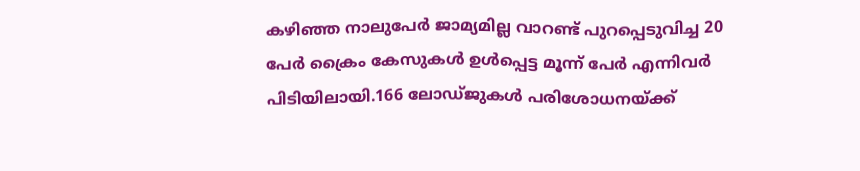കഴിഞ്ഞ നാലുപേർ ജാമ്യമില്ല വാറണ്ട് പുറപ്പെടുവിച്ച 20 പേർ ക്രൈം കേസുകൾ ഉൾപ്പെട്ട മൂന്ന് പേർ എന്നിവർ പിടിയിലായി.166 ലോഡ്ജുകൾ പരിശോധനയ്ക്ക്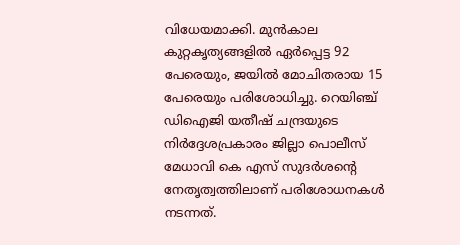വിധേയമാക്കി. മുൻകാല കുറ്റകൃത്യങ്ങളിൽ ഏർപ്പെട്ട 92 പേരെയും, ജയിൽ മോചിതരായ 15 പേരെയും പരിശോധിച്ചു. റെയിഞ്ച് ഡിഐജി യതീഷ് ചന്ദ്രയുടെ നിർദ്ദേശപ്രകാരം ജില്ലാ പൊലീസ് മേധാവി കെ എസ് സുദർശന്റെ നേതൃത്വത്തിലാണ് പരിശോധനകൾ നടന്നത്.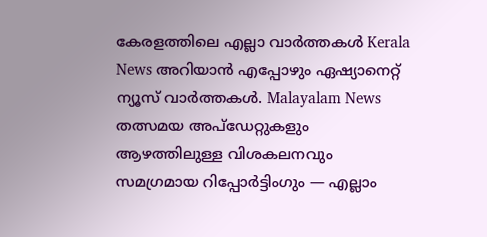കേരളത്തിലെ എല്ലാ വാർത്തകൾ Kerala News അറിയാൻ എപ്പോഴും ഏഷ്യാനെറ്റ് ന്യൂസ് വാർത്തകൾ. Malayalam News തത്സമയ അപ്ഡേറ്റുകളും ആഴത്തിലുള്ള വിശകലനവും സമഗ്രമായ റിപ്പോർട്ടിംഗും — എല്ലാം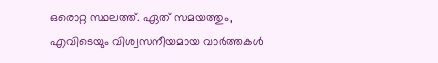ഒരൊറ്റ സ്ഥലത്ത്. ഏത് സമയത്തും, എവിടെയും വിശ്വസനീയമായ വാർത്തകൾ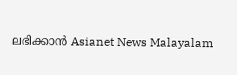ലഭിക്കാൻ Asianet News Malayalam